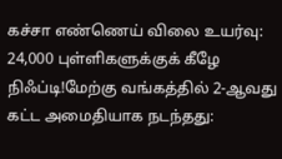கச்சா எண்ணெய் விலை உயர்வு: 24,000 புள்ளிகளுக்குக் கீழே நிஃப்டி!மேற்கு வங்கத்தில் 2-ஆவது கட்ட அமைதியாக நடந்தது: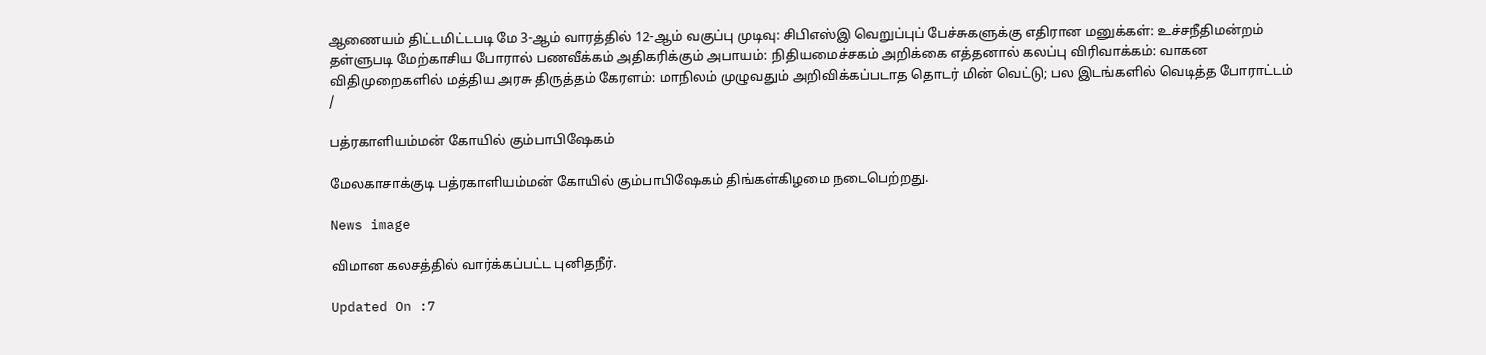ஆணையம் திட்டமிட்டபடி மே 3-ஆம் வாரத்தில் 12-ஆம் வகுப்பு முடிவு: சிபிஎஸ்இ வெறுப்புப் பேச்சுகளுக்கு எதிரான மனுக்கள்: உச்சநீதிமன்றம் தள்ளுபடி மேற்காசிய போரால் பணவீக்கம் அதிகரிக்கும் அபாயம்: நிதியமைச்சகம் அறிக்கை எத்தனால் கலப்பு விரிவாக்கம்: வாகன விதிமுறைகளில் மத்திய அரசு திருத்தம் கேரளம்: மாநிலம் முழுவதும் அறிவிக்கப்படாத தொடர் மின் வெட்டு; பல இடங்களில் வெடித்த போராட்டம்
/

பத்ரகாளியம்மன் கோயில் கும்பாபிஷேகம்

மேலகாசாக்குடி பத்ரகாளியம்மன் கோயில் கும்பாபிஷேகம் திங்கள்கிழமை நடைபெற்றது.

News image

விமான கலசத்தில் வார்க்கப்பட்ட புனிதநீர்.

Updated On :7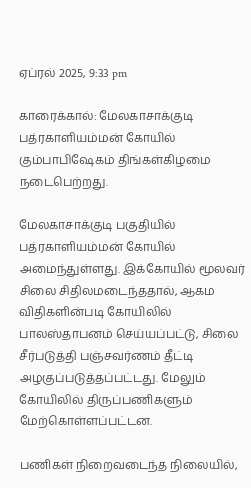ஏப்ரல் 2025, 9:33 pm

காரைக்கால்: மேலகாசாக்குடி பத்ரகாளியம்மன் கோயில் கும்பாபிஷேகம் திங்கள்கிழமை நடைபெற்றது.

மேலகாசாக்குடி பகுதியில் பத்ரகாளியம்மன் கோயில் அமைந்துள்ளது. இக்கோயில் மூலவர் சிலை சிதிலமடைந்ததால், ஆகம விதிகளின்படி கோயிலில் பாலஸ்தாபனம் செய்யப்பட்டு, சிலை சீர்படுத்தி பஞ்சவர்ணம் தீட்டி அழகுப்படுத்தப்பட்டது. மேலும் கோயிலில் திருப்பணிகளும் மேற்கொள்ளப்பட்டன.

பணிகள் நிறைவடைந்த நிலையில்,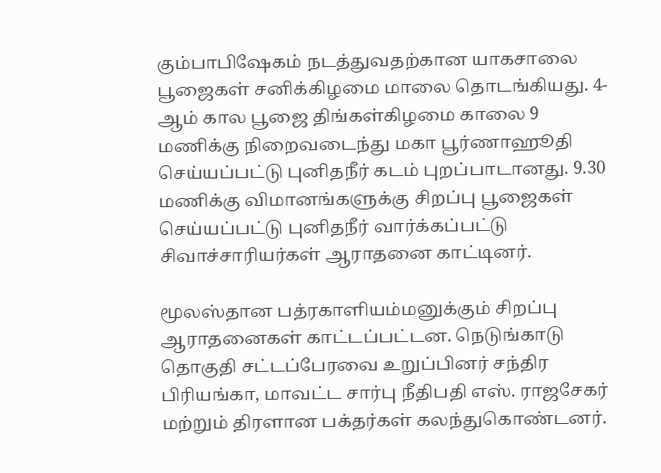கும்பாபிஷேகம் நடத்துவதற்கான யாகசாலை பூஜைகள் சனிக்கிழமை மாலை தொடங்கியது. 4-ஆம் கால பூஜை திங்கள்கிழமை காலை 9 மணிக்கு நிறைவடைந்து மகா பூர்ணாஹூதி செய்யப்பட்டு புனிதநீர் கடம் புறப்பாடானது. 9.30 மணிக்கு விமானங்களுக்கு சிறப்பு பூஜைகள் செய்யப்பட்டு புனிதநீர் வார்க்கப்பட்டு சிவாச்சாரியர்கள் ஆராதனை காட்டினர்.

மூலஸ்தான பத்ரகாளியம்மனுக்கும் சிறப்பு ஆராதனைகள் காட்டப்பட்டன. நெடுங்காடு தொகுதி சட்டப்பேரவை உறுப்பினர் சந்திர பிரியங்கா, மாவட்ட சார்பு நீதிபதி எஸ். ராஜசேகர் மற்றும் திரளான பக்தர்கள் கலந்துகொண்டனர்.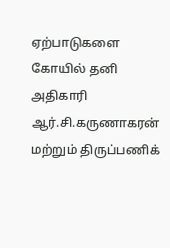ஏற்பாடுகளை கோயில் தனி அதிகாரி ஆர்.சி.கருணாகரன் மற்றும் திருப்பணிக்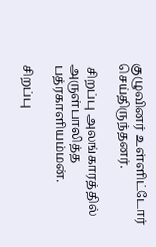குழுவினர் உள்ளிட்டோர் செய்திருந்தனர்.

 சிறப்பு அலங்காரத்தில் அருள்பாலித்த பத்ரகாளியம்மன்.

சிறப்பு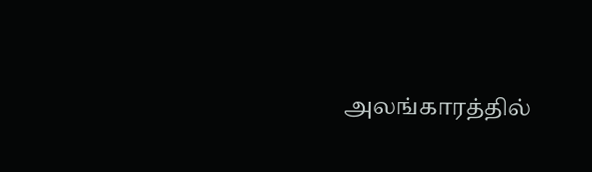அலங்காரத்தில்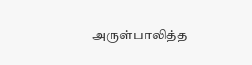அருள்பாலித்த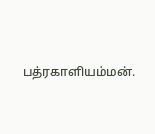பத்ரகாளியம்மன்.